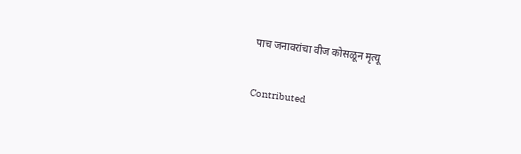पाच जनावरांचा वीज कोसळून मृत्यू

Contributed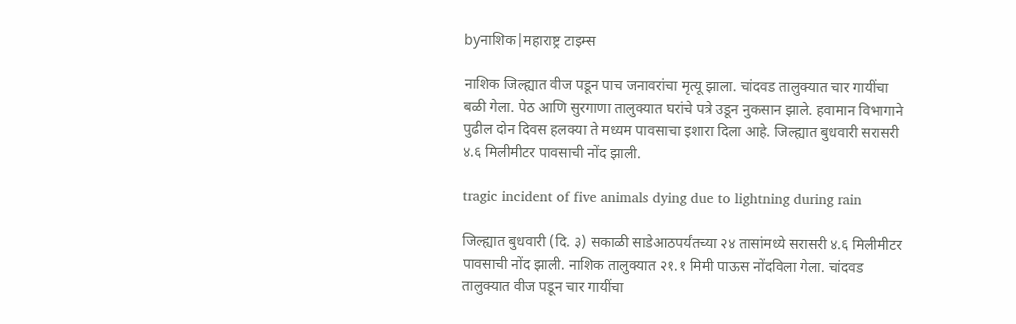byनाशिक|महाराष्ट्र टाइम्स

नाशिक जिल्ह्यात वीज पडून पाच जनावरांचा मृत्यू झाला. चांदवड तालुक्यात चार गायींचा बळी गेला. पेठ आणि सुरगाणा तालुक्यात घरांचे पत्रे उडून नुकसान झाले. हवामान विभागाने पुढील दोन दिवस हलक्या ते मध्यम पावसाचा इशारा दिला आहे. जिल्ह्यात बुधवारी सरासरी ४.६ मिलीमीटर पावसाची नोंद झाली.

tragic incident of five animals dying due to lightning during rain

जिल्ह्यात बुधवारी (दि. ३) सकाळी साडेआठपर्यंतच्या २४ तासांमध्ये सरासरी ४.६ मिलीमीटर पावसाची नोंद झाली. नाशिक तालुक्यात २१.१ मिमी पाऊस नोंदविला गेला. चांदवड तालुक्यात वीज पडून चार गायींचा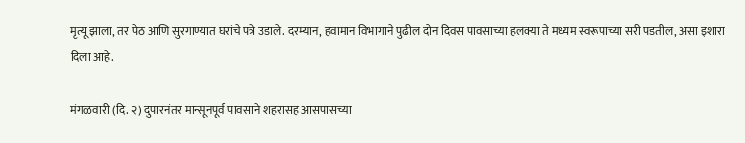मृत्यू झाला, तर पेठ आणि सुरगाण्यात घरांचे पत्रे उडाले. दरम्यान, हवामान विभागाने पुढील दोन दिवस पावसाच्या हलक्या ते मध्यम स्वरूपाच्या सरी पडतील, असा इशारा दिला आहे.

मंगळवारी (दि. २) दुपारनंतर मान्सूनपूर्व पावसाने शहरासह आसपासच्या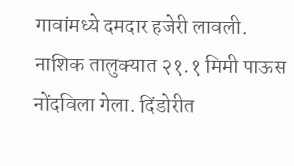गावांमध्ये दमदार हजेरी लावली. नाशिक तालुक्यात २१.१ मिमी पाऊस नोंदविला गेला. दिंडोरीत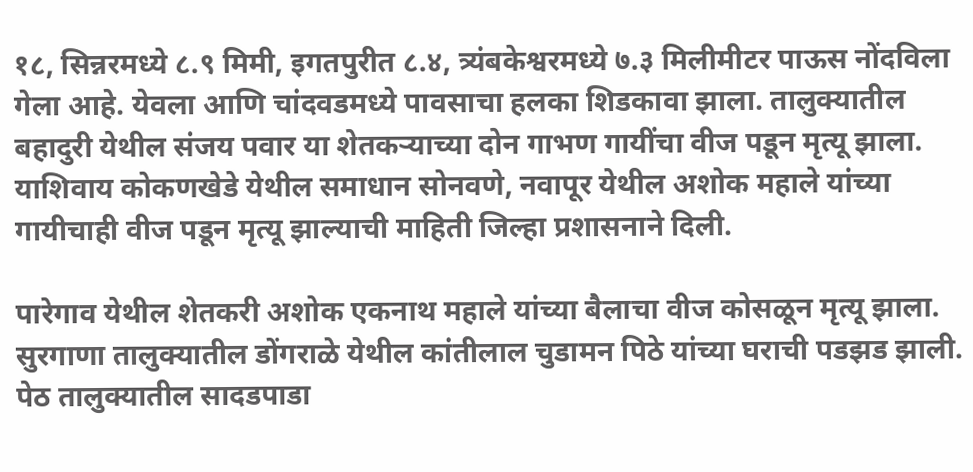१८, सिन्नरमध्ये ८.९ मिमी, इगतपुरीत ८.४, त्र्यंबकेश्वरमध्ये ७.३ मिलीमीटर पाऊस नोंदविला गेला आहे. येवला आणि चांदवडमध्ये पावसाचा हलका शिडकावा झाला. तालुक्यातील बहादुरी येथील संजय पवार या शेतकऱ्याच्या दोन गाभण गायींचा वीज पडून मृत्यू झाला. याशिवाय कोकणखेडे येथील समाधान सोनवणे, नवापूर येथील अशोक महाले यांच्या गायीचाही वीज पडून मृत्यू झाल्याची माहिती जिल्हा प्रशासनाने दिली.

पारेगाव येथील शेतकरी अशोक एकनाथ महाले यांच्या बैलाचा वीज कोसळून मृत्यू झाला. सुरगाणा तालुक्यातील डोंगराळे येथील कांतीलाल चुडामन पिठे यांच्या घराची पडझड झाली. पेठ तालुक्यातील सादडपाडा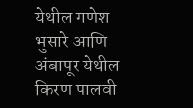येथील गणेश भुसारे आणि अंबापूर येथील किरण पालवी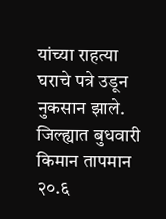यांच्या राहत्या घराचे पत्रे उडून नुकसान झाले. जिल्ह्यात बुधवारी किमान तापमान २०.६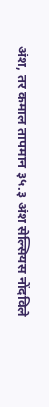अंश, तर कमाल तापमान ३५.३ अंश सेल्सियस नोंदविले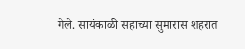गेले. सायंकाळी सहाच्या सुमारास शहरात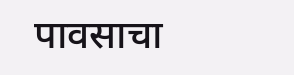पावसाचा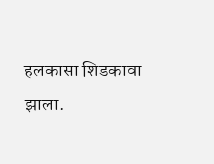हलकासा शिडकावा झाला.